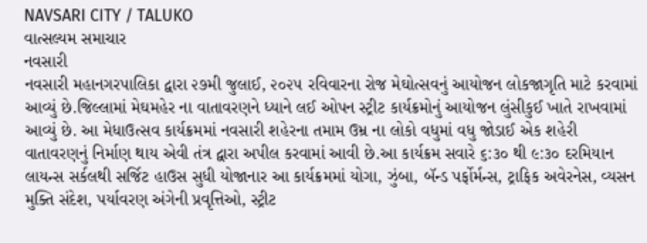NAVSARI CITY / TALUKO
વાત્સલ્યમ સમાચાર
નવસારી
નવસારી મહાનગરપાલિકા દ્વારા ૨૭મી જુલાઈ, ૨૦૨૫ રવિવારના રોજ મેઘોત્સવનું આયોજન લોકજાગૃતિ માટે કરવામાં આવ્યું છે.જિલ્લામાં મેઘમહેર ના વાતાવરણને ધ્યાને લઈ ઓપન સ્ટ્રીટ કાર્યક્રમોનું આયોજન લુંસીકુઈ ખાતે રાખવામાં આવ્યું છે. આ મેધાઉત્સવ કાર્યક્રમમાં નવસારી શહેરના તમામ ઉમ્ર ના લોકો વધુમાં વધુ જોડાઈ એક શહેરી વાતાવરણનું નિર્માણ થાય એવી તંત્ર દ્વારા અપીલ કરવામાં આવી છે.આ કાર્યક્રમ સવારે ૬:૩૦ થી ૯:૩૦ દરમિયાન લાયન્સ સર્કલથી સર્જિટ હાઉસ સુધી યોજાનાર આ કાર્યક્રમમાં યોગા, ઝુંબા, બૅન્ડ પર્ફોર્મન્સ, ટ્રાફિક અવેરનેસ, વ્યસન મુક્તિ સંદેશ, પર્યાવરણ અંગેની પ્રવૃત્તિઓ, સ્ટ્રીટ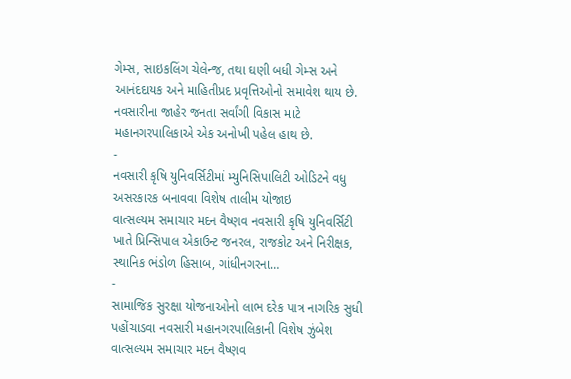ગેમ્સ, સાઇકલિંગ ચેલેન્જ, તથા ઘણી બધી ગેમ્સ અને આનંદદાયક અને માહિતીપ્રદ પ્રવૃત્તિઓનો સમાવેશ થાય છે. નવસારીના જાહેર જનતા સર્વાંગી વિકાસ માટે મહાનગરપાલિકાએ એક અનોખી પહેલ હાથ છે.
-
નવસારી કૃષિ યુનિવર્સિટીમાં મ્યુનિસિપાલિટી ઓડિટને વધુ અસરકારક બનાવવા વિશેષ તાલીમ યોજાઇ
વાત્સલ્યમ સમાચાર મદન વૈષ્ણવ નવસારી કૃષિ યુનિવર્સિટી ખાતે પ્રિન્સિપાલ એકાઉન્ટ જનરલ, રાજકોટ અને નિરીક્ષક, સ્થાનિક ભંડોળ હિસાબ, ગાંધીનગરના…
-
સામાજિક સુરક્ષા યોજનાઓનો લાભ દરેક પાત્ર નાગરિક સુધી પહોંચાડવા નવસારી મહાનગરપાલિકાની વિશેષ ઝુંબેશ
વાત્સલ્યમ સમાચાર મદન વૈષ્ણવ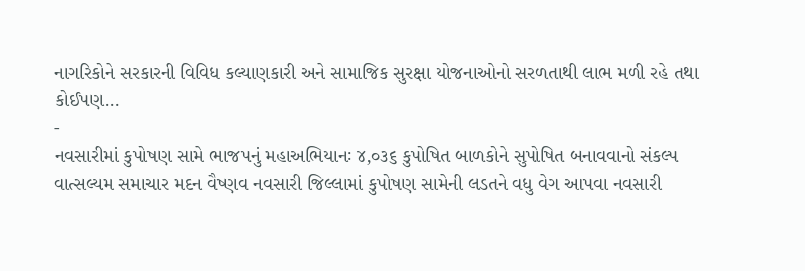નાગરિકોને સરકારની વિવિધ કલ્યાણકારી અને સામાજિક સુરક્ષા યોજનાઓનો સરળતાથી લાભ મળી રહે તથા કોઈપણ…
-
નવસારીમાં કુપોષણ સામે ભાજપનું મહાઅભિયાનઃ ૪,૦૩૬ કુપોષિત બાળકોને સુપોષિત બનાવવાનો સંકલ્પ
વાત્સલ્યમ સમાચાર મદન વૈષ્ણવ નવસારી જિલ્લામાં કુપોષણ સામેની લડતને વધુ વેગ આપવા નવસારી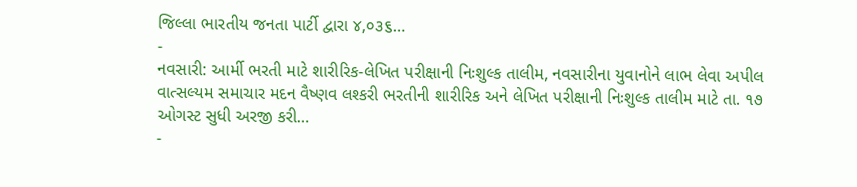જિલ્લા ભારતીય જનતા પાર્ટી દ્વારા ૪,૦૩૬…
-
નવસારી: આર્મી ભરતી માટે શારીરિક-લેખિત પરીક્ષાની નિઃશુલ્ક તાલીમ, નવસારીના યુવાનોને લાભ લેવા અપીલ
વાત્સલ્યમ સમાચાર મદન વૈષ્ણવ લશ્કરી ભરતીની શારીરિક અને લેખિત પરીક્ષાની નિઃશુલ્ક તાલીમ માટે તા. ૧૭ ઓગસ્ટ સુધી અરજી કરી…
-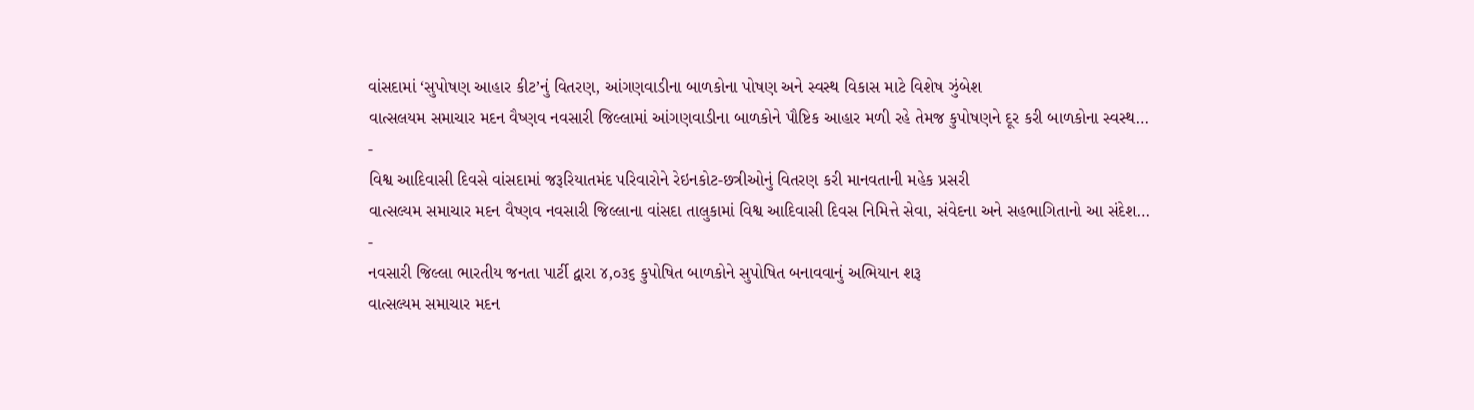વાંસદામાં ‘સુપોષણ આહાર કીટ’નું વિતરણ, આંગણવાડીના બાળકોના પોષણ અને સ્વસ્થ વિકાસ માટે વિશેષ ઝુંબેશ
વાત્સલયમ સમાચાર મદન વૈષ્ણવ નવસારી જિલ્લામાં આંગણવાડીના બાળકોને પૌષ્ટિક આહાર મળી રહે તેમજ કુપોષણને દૂર કરી બાળકોના સ્વસ્થ…
-
વિશ્વ આદિવાસી દિવસે વાંસદામાં જરૂરિયાતમંદ પરિવારોને રેઇનકોટ-છત્રીઓનું વિતરણ કરી માનવતાની મહેક પ્રસરી
વાત્સલ્યમ સમાચાર મદન વૈષ્ણવ નવસારી જિલ્લાના વાંસદા તાલુકામાં વિશ્વ આદિવાસી દિવસ નિમિત્તે સેવા, સંવેદના અને સહભાગિતાનો આ સંદેશ…
-
નવસારી જિલ્લા ભારતીય જનતા પાર્ટી દ્વારા ૪,૦૩૬ કુપોષિત બાળકોને સુપોષિત બનાવવાનું અભિયાન શરૂ
વાત્સલ્યમ સમાચાર મદન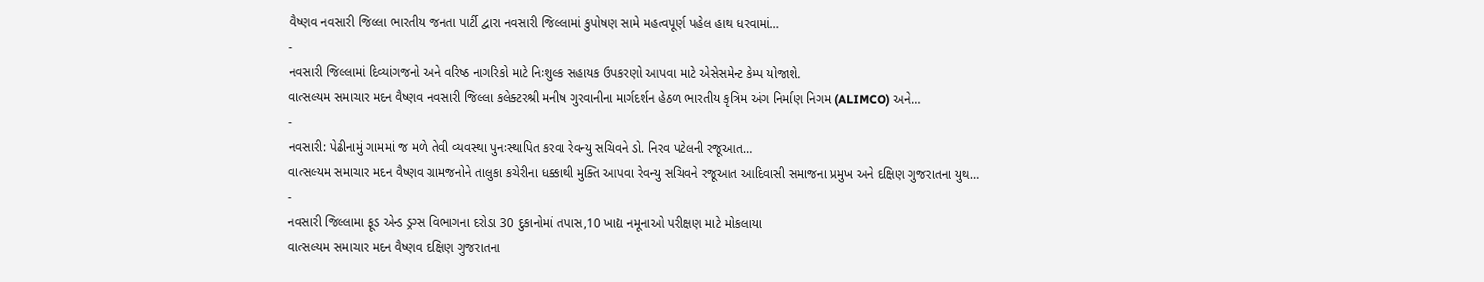વૈષ્ણવ નવસારી જિલ્લા ભારતીય જનતા પાર્ટી દ્વારા નવસારી જિલ્લામાં કુપોષણ સામે મહત્વપૂર્ણ પહેલ હાથ ધરવામાં…
-
નવસારી જિલ્લામાં દિવ્યાંગજનો અને વરિષ્ઠ નાગરિકો માટે નિઃશુલ્ક સહાયક ઉપકરણો આપવા માટે એસેસમેન્ટ કેમ્પ યોજાશે.
વાત્સલ્યમ સમાચાર મદન વૈષ્ણવ નવસારી જિલ્લા કલેક્ટરશ્રી મનીષ ગુરવાનીના માર્ગદર્શન હેઠળ ભારતીય કૃત્રિમ અંગ નિર્માણ નિગમ (ALIMCO) અને…
-
નવસારી: પેઢીનામું ગામમાં જ મળે તેવી વ્યવસ્થા પુનઃસ્થાપિત કરવા રેવન્યુ સચિવને ડો. નિરવ પટેલની રજૂઆત…
વાત્સલ્યમ સમાચાર મદન વૈષ્ણવ ગ્રામજનોને તાલુકા કચેરીના ધક્કાથી મુક્તિ આપવા રેવન્યુ સચિવને રજૂઆત આદિવાસી સમાજના પ્રમુખ અને દક્ષિણ ગુજરાતના યુથ…
-
નવસારી જિલ્લામા ફૂડ એન્ડ ડ્રગ્સ વિભાગના દરોડા 30 દુકાનોમાં તપાસ,10 ખાદ્ય નમૂનાઓ પરીક્ષણ માટે મોકલાયા
વાત્સલ્યમ સમાચાર મદન વૈષ્ણવ દક્ષિણ ગુજરાતના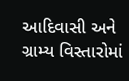આદિવાસી અને ગ્રામ્ય વિસ્તારોમાં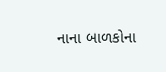નાના બાળકોના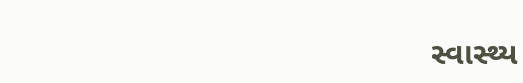સ્વાસ્થ્ય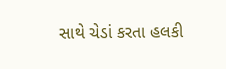સાથે ચેડાં કરતા હલકી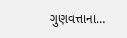ગુણવત્તાના…